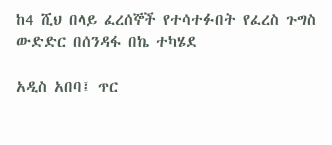ከ4 ሺህ በላይ ፈረሰኞች የተሳተፉበት የፈረስ ጉግስ ውድድር በሰንዳፋ በኬ ተካሄደ

አዲስ አበባ፤ ጥር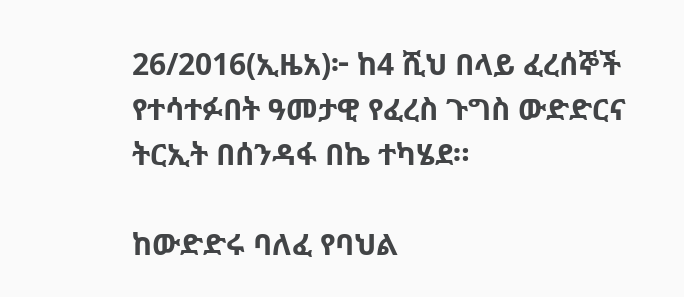26/2016(ኢዜአ)፦ ከ4 ሺህ በላይ ፈረሰኞች የተሳተፉበት ዓመታዊ የፈረስ ጉግስ ውድድርና ትርኢት በሰንዳፋ በኬ ተካሄደ።

ከውድድሩ ባለፈ የባህል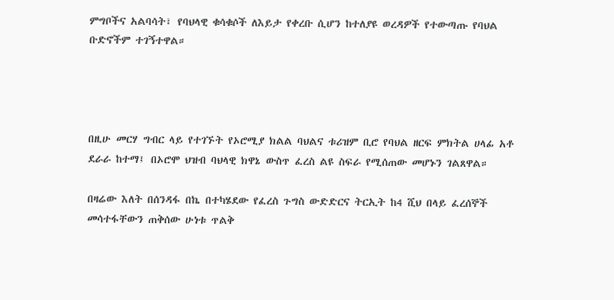ምግቦችና አልባሳት፣ የባህላዊ ቁሳቁሶች ለእይታ የቀረቡ ሲሆን ከተለያዩ ወረዳዎች የተውጣጡ የባህል ቡድኖችም ተገኝተዋል።




በዚሁ መርሃ ግብር ላይ የተገኙት የኦሮሚያ ክልል ባህልና ቱሪዝም ቢሮ የባህል ዘርፍ ምክትል ሀላፊ አቶ ደራራ ከተማ፤ በኦሮሞ ህዝብ ባህላዊ ክዋኔ ውስጥ ፈረስ ልዩ ስፍራ የሚሰጠው መሆኑን ገልጸዋል።

በዛሬው እለት በሰንዳፋ በኬ በተካሄደው የፈረስ ጉግስ ውድድርና ትርኢት ከ4 ሺህ በላይ ፈረሰኞች መሳተፋቸውን ጠቅሰው ሁነቱ ጥልቅ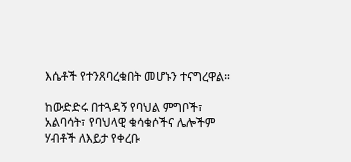እሴቶች የተንጸባረቁበት መሆኑን ተናግረዋል።

ከውድድሩ በተጓዳኝ የባህል ምግቦች፣ አልባሳት፣ የባህላዊ ቁሳቁሶችና ሌሎችም ሃብቶች ለእይታ የቀረቡ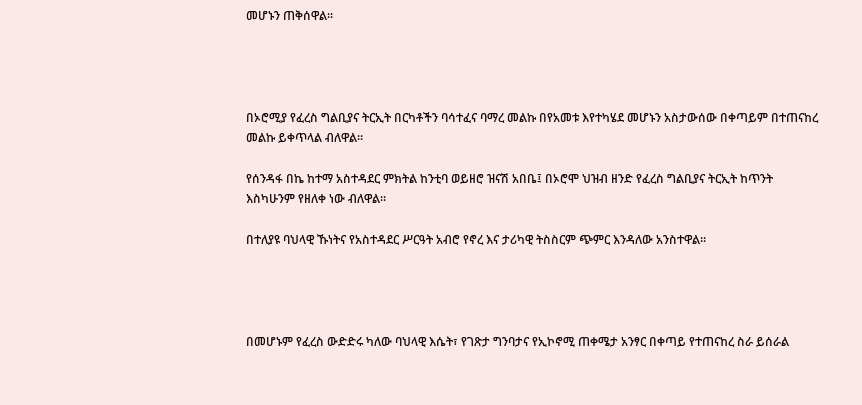መሆኑን ጠቅሰዋል።




በኦሮሚያ የፈረስ ግልቢያና ትርኢት በርካቶችን ባሳተፈና ባማረ መልኩ በየአመቱ እየተካሄደ መሆኑን አስታውሰው በቀጣይም በተጠናከረ መልኩ ይቀጥላል ብለዋል።

የሰንዳፋ በኬ ከተማ አስተዳደር ምክትል ከንቲባ ወይዘሮ ዝናሽ አበቤ፤ በኦሮሞ ህዝብ ዘንድ የፈረስ ግልቢያና ትርኢት ከጥንት እስካሁንም የዘለቀ ነው ብለዋል።

በተለያዩ ባህላዊ ኹነትና የአስተዳደር ሥርዓት አብሮ የኖረ እና ታሪካዊ ትስስርም ጭምር እንዳለው አንስተዋል።




በመሆኑም የፈረስ ውድድሩ ካለው ባህላዊ እሴት፣ የገጽታ ግንባታና የኢኮኖሚ ጠቀሜታ አንፃር በቀጣይ የተጠናከረ ስራ ይሰራል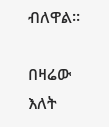ብለዋል።

በዛሬው እለት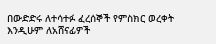በውድድሩ ለተሳተፉ ፈረሰኞች የምስክር ወረቀት እንዲሁም ለአሸናፊዎች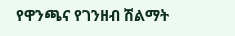የዋንጫና የገንዘብ ሽልማት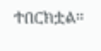ተበርክቷል።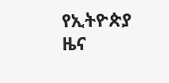የኢትዮጵያ ዜና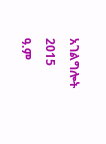አገልግሎት
2015
ዓ.ም